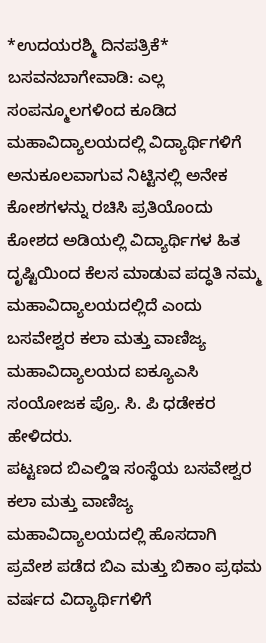*ಉದಯರಶ್ಮಿ ದಿನಪತ್ರಿಕೆ*
ಬಸವನಬಾಗೇವಾಡಿ: ಎಲ್ಲ ಸಂಪನ್ಮೂಲಗಳಿಂದ ಕೂಡಿದ ಮಹಾವಿದ್ಯಾಲಯದಲ್ಲಿ ವಿದ್ಯಾರ್ಥಿಗಳಿಗೆ ಅನುಕೂಲವಾಗುವ ನಿಟ್ಟಿನಲ್ಲಿ ಅನೇಕ ಕೋಶಗಳನ್ನು ರಚಿಸಿ ಪ್ರತಿಯೊಂದು ಕೋಶದ ಅಡಿಯಲ್ಲಿ ವಿದ್ಯಾರ್ಥಿಗಳ ಹಿತ ದೃಷ್ಟಿಯಿಂದ ಕೆಲಸ ಮಾಡುವ ಪದ್ಧತಿ ನಮ್ಮ ಮಹಾವಿದ್ಯಾಲಯದಲ್ಲಿದೆ ಎಂದು ಬಸವೇಶ್ವರ ಕಲಾ ಮತ್ತು ವಾಣಿಜ್ಯ ಮಹಾವಿದ್ಯಾಲಯದ ಐಕ್ಯೂಎಸಿ ಸಂಯೋಜಕ ಪ್ರೊ. ಸಿ. ಪಿ ಧಡೇಕರ ಹೇಳಿದರು.
ಪಟ್ಟಣದ ಬಿಎಲ್ಡಿಇ ಸಂಸ್ಥೆಯ ಬಸವೇಶ್ವರ ಕಲಾ ಮತ್ತು ವಾಣಿಜ್ಯ ಮಹಾವಿದ್ಯಾಲಯದಲ್ಲಿ ಹೊಸದಾಗಿ ಪ್ರವೇಶ ಪಡೆದ ಬಿಎ ಮತ್ತು ಬಿಕಾಂ ಪ್ರಥಮ ವರ್ಷದ ವಿದ್ಯಾರ್ಥಿಗಳಿಗೆ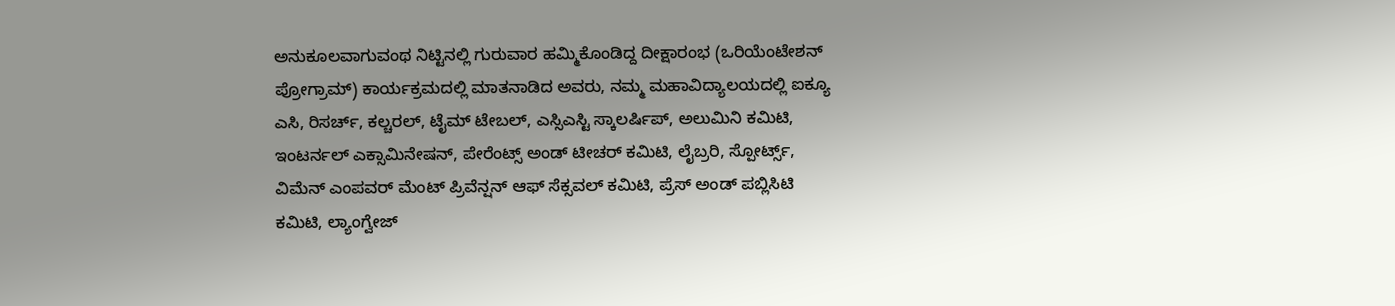ಅನುಕೂಲವಾಗುವಂಥ ನಿಟ್ಟಿನಲ್ಲಿ ಗುರುವಾರ ಹಮ್ಮಿಕೊಂಡಿದ್ದ ದೀಕ್ಷಾರಂಭ (ಒರಿಯೆಂಟೇಶನ್ ಪ್ರೋಗ್ರಾಮ್) ಕಾರ್ಯಕ್ರಮದಲ್ಲಿ ಮಾತನಾಡಿದ ಅವರು, ನಮ್ಮ ಮಹಾವಿದ್ಯಾಲಯದಲ್ಲಿ ಐಕ್ಯೂ ಎಸಿ, ರಿಸರ್ಚ್, ಕಲ್ಚರಲ್, ಟೈಮ್ ಟೇಬಲ್, ಎಸ್ಸಿಎಸ್ಟಿ ಸ್ಕಾಲರ್ಷಿಪ್, ಅಲುಮಿನಿ ಕಮಿಟಿ, ಇಂಟರ್ನಲ್ ಎಕ್ಸಾಮಿನೇಷನ್, ಪೇರೆಂಟ್ಸ್ ಅಂಡ್ ಟೀಚರ್ ಕಮಿಟಿ, ಲೈಬ್ರರಿ, ಸ್ಪೋರ್ಟ್ಸ್, ವಿಮೆನ್ ಎಂಪವರ್ ಮೆಂಟ್ ಪ್ರಿವೆನ್ಷನ್ ಆಫ್ ಸೆಕ್ಸವಲ್ ಕಮಿಟಿ, ಪ್ರೆಸ್ ಅಂಡ್ ಪಬ್ಲಿಸಿಟಿ ಕಮಿಟಿ, ಲ್ಯಾಂಗ್ವೇಜ್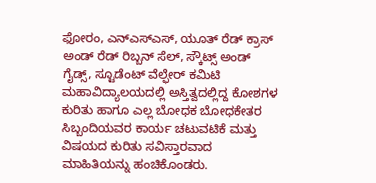ಫೋರಂ, ಎನ್ಎಸ್ಎಸ್, ಯೂತ್ ರೆಡ್ ಕ್ರಾಸ್ ಅಂಡ್ ರೆಡ್ ರಿಬ್ಬನ್ ಸೆಲ್, ಸ್ಕೌಟ್ಸ್ ಅಂಡ್ ಗೈಡ್ಸ್, ಸ್ಟೂಡೆಂಟ್ ವೆಲ್ಫೇರ್ ಕಮಿಟಿ ಮಹಾವಿದ್ಯಾಲಯದಲ್ಲಿ ಅಸ್ತಿತ್ವದಲ್ಲಿದ್ದ ಕೋಶಗಳ ಕುರಿತು ಹಾಗೂ ಎಲ್ಲ ಬೋಧಕ ಬೋಧಕೇತರ ಸಿಬ್ಬಂದಿಯವರ ಕಾರ್ಯ ಚಟುವಟಿಕೆ ಮತ್ತು ವಿಷಯದ ಕುರಿತು ಸವಿಸ್ತಾರವಾದ ಮಾಹಿತಿಯನ್ನು ಹಂಚಿಕೊಂಡರು.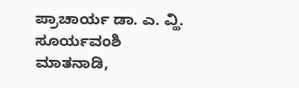ಪ್ರಾಚಾರ್ಯ ಡಾ. ಎ. ವ್ಹಿ. ಸೂರ್ಯವಂಶಿ ಮಾತನಾಡಿ,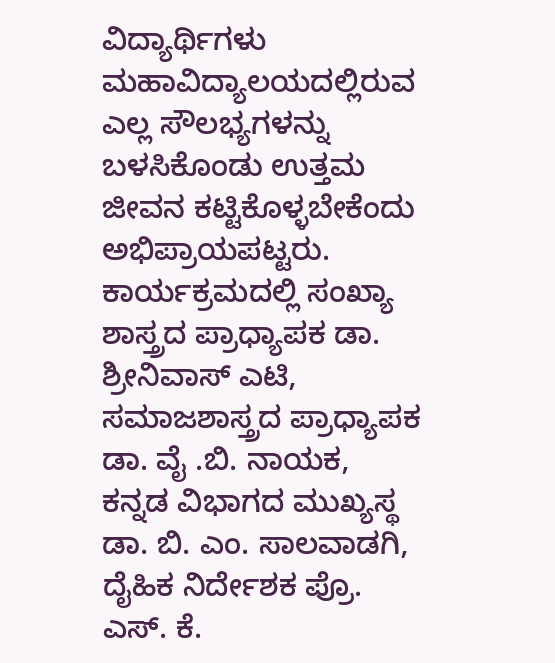ವಿದ್ಯಾರ್ಥಿಗಳು ಮಹಾವಿದ್ಯಾಲಯದಲ್ಲಿರುವ ಎಲ್ಲ ಸೌಲಭ್ಯಗಳನ್ನು ಬಳಸಿಕೊಂಡು ಉತ್ತಮ ಜೀವನ ಕಟ್ಟಿಕೊಳ್ಳಬೇಕೆಂದು ಅಭಿಪ್ರಾಯಪಟ್ಟರು.
ಕಾರ್ಯಕ್ರಮದಲ್ಲಿ ಸಂಖ್ಯಾ ಶಾಸ್ತ್ರದ ಪ್ರಾಧ್ಯಾಪಕ ಡಾ. ಶ್ರೀನಿವಾಸ್ ಎಟಿ, ಸಮಾಜಶಾಸ್ತ್ರದ ಪ್ರಾಧ್ಯಾಪಕ ಡಾ. ವೈ .ಬಿ. ನಾಯಕ, ಕನ್ನಡ ವಿಭಾಗದ ಮುಖ್ಯಸ್ಥ ಡಾ. ಬಿ. ಎಂ. ಸಾಲವಾಡಗಿ, ದೈಹಿಕ ನಿರ್ದೇಶಕ ಪ್ರೊ. ಎಸ್. ಕೆ.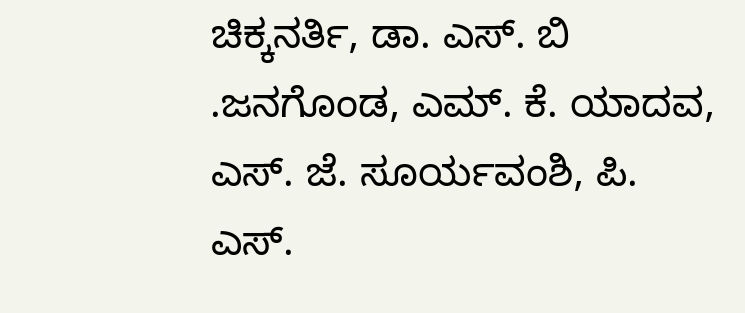ಚಿಕ್ಕನರ್ತಿ, ಡಾ. ಎಸ್. ಬಿ .ಜನಗೊಂಡ, ಎಮ್. ಕೆ. ಯಾದವ, ಎಸ್. ಜೆ. ಸೂರ್ಯವಂಶಿ, ಪಿ. ಎಸ್.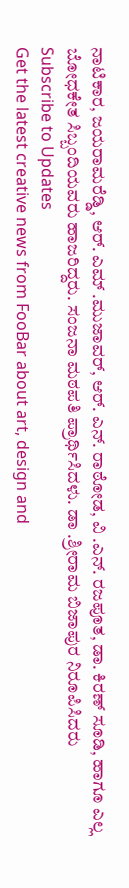ನಾಟಿಕಾರ, ಜಯರಾಮರೆಡ್ಡಿ, ಆರ್. ಎಮ್ .ಮುಜಾವರ್, ಆರ್. ಎನ್. ರಾಠೋಡ, ವಿ .ಎನ್. ರಜಪೂತ, ಡಾ. ಕಿರಣ್ ಸೂಡಿ, ಹಾಗೂ ಎಲ್ಲ ಬೋಧಕೇತ ಸಿಬ್ಬಂದಿಯವರು ಹಾಜರಿದ್ದರು. ಸಂಜನಾ ಮಠಪತಿ ಪ್ರಾರ್ಥಿಸಿದಳು. ಡಾ .ಶ್ರೀರಾಮ ಬಿಜಾಪುರ ನಿರೂಪಿಸಿದರು
Subscribe to Updates
Get the latest creative news from FooBar about art, design and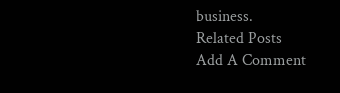business.
Related Posts
Add A Comment